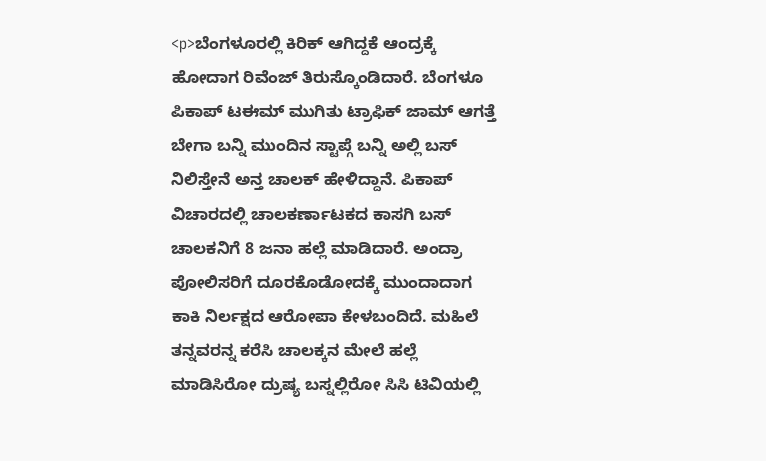<p>ಬೆಂಗಳೂರಲ್ಲಿ ಕಿರಿಕ್ ಆಗಿದ್ದಕೆ ಆಂದ್ರಕ್ಕೆ ಹೋದಾಗ ರಿವೆಂಜ್ ತಿರುಸ್ಕೊಂಡಿದಾರೆ. ಬೆಂಗಳೂ ಪಿಕಾಪ್ ಟಈಮ್ ಮುಗಿತು ಟ್ರಾಫಿಕ್ ಜಾಮ್ ಆಗತ್ತೆ ಬೇಗಾ ಬನ್ನಿ ಮುಂದಿನ ಸ್ಟಾಪ್ಗೆ ಬನ್ನಿ ಅಲ್ಲಿ ಬಸ್ ನಿಲಿಸ್ತೇನೆ ಅನ್ತ ಚಾಲಕ್ ಹೇಳಿದ್ದಾನೆ. ಪಿಕಾಪ್ ವಿಚಾರದಲ್ಲಿ ಚಾಲಕರ್ಣಾಟಕದ ಕಾಸಗಿ ಬಸ್ ಚಾಲಕನಿಗೆ 8 ಜನಾ ಹಲ್ಲೆ ಮಾಡಿದಾರೆ. ಅಂದ್ರಾ ಪೋಲಿಸರಿಗೆ ದೂರಕೊಡೋದಕ್ಕೆ ಮುಂದಾದಾಗ ಕಾಕಿ ನಿರ್ಲಕ್ಷದ ಆರೋಪಾ ಕೇಳಬಂದಿದೆ. ಮಹಿಲೆ ತನ್ನವರನ್ನ ಕರೆಸಿ ಚಾಲಕ್ಕನ ಮೇಲೆ ಹಲ್ಲೆ ಮಾಡಿಸಿರೋ ದ್ರುಷ್ಯ ಬಸ್ನಲ್ಲಿರೋ ಸಿಸಿ ಟಿವಿಯಲ್ಲಿ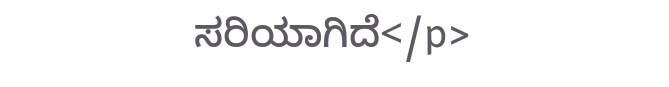ಸರಿಯಾಗಿದೆ</p>